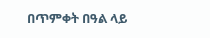በጥምቀት በዓል ላይ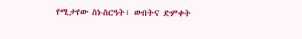የሚታየው ስነ-ስርዓት፣ ውበትና ድምቀት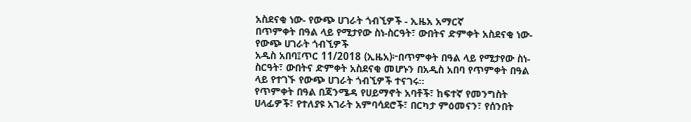አስደናቂ ነው- የውጭ ሀገራት ጎብኚዎች - ኢዜአ አማርኛ
በጥምቀት በዓል ላይ የሚታየው ስነ-ስርዓት፣ ውበትና ድምቀት አስደናቂ ነው- የውጭ ሀገራት ጎብኚዎች
አዲስ አበባ፤ጥር 11/2018 (ኢዜአ)፦በጥምቀት በዓል ላይ የሚታየው ስነ-ስርዓት፣ ውበትና ድምቀት አስደናቂ መሆኑን በአዲስ አበባ የጥምቀት በዓል ላይ የተገኙ የውጭ ሀገራት ጎብኚዎች ተናገሩ።
የጥምቀት በዓል በጃንሜዳ የሀይማኖት አባቶች፣ ከፍተኛ የመንግስት ሀላፊዎች፣ የተለያዩ አገራት አምባሳደሮች፣ በርካታ ምዕመናን፣ የሰንበት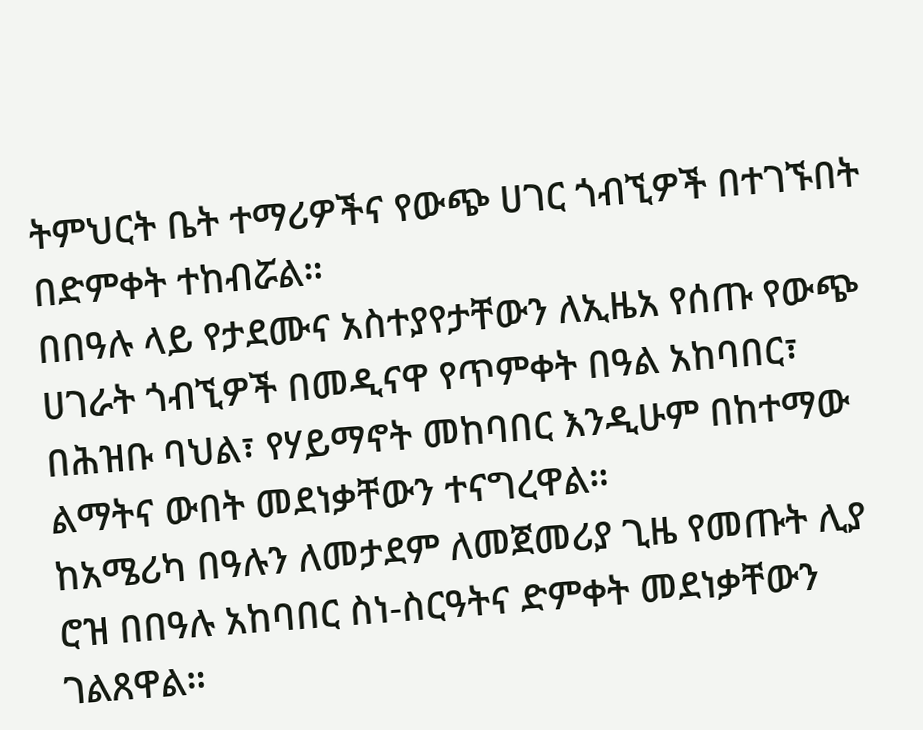ትምህርት ቤት ተማሪዎችና የውጭ ሀገር ጎብኚዎች በተገኙበት በድምቀት ተከብሯል።
በበዓሉ ላይ የታደሙና አስተያየታቸውን ለኢዜአ የሰጡ የውጭ ሀገራት ጎብኚዎች በመዲናዋ የጥምቀት በዓል አከባበር፣ በሕዝቡ ባህል፣ የሃይማኖት መከባበር እንዲሁም በከተማው ልማትና ውበት መደነቃቸውን ተናግረዋል።
ከአሜሪካ በዓሉን ለመታደም ለመጀመሪያ ጊዜ የመጡት ሊያ ሮዝ በበዓሉ አከባበር ስነ-ስርዓትና ድምቀት መደነቃቸውን ገልጸዋል።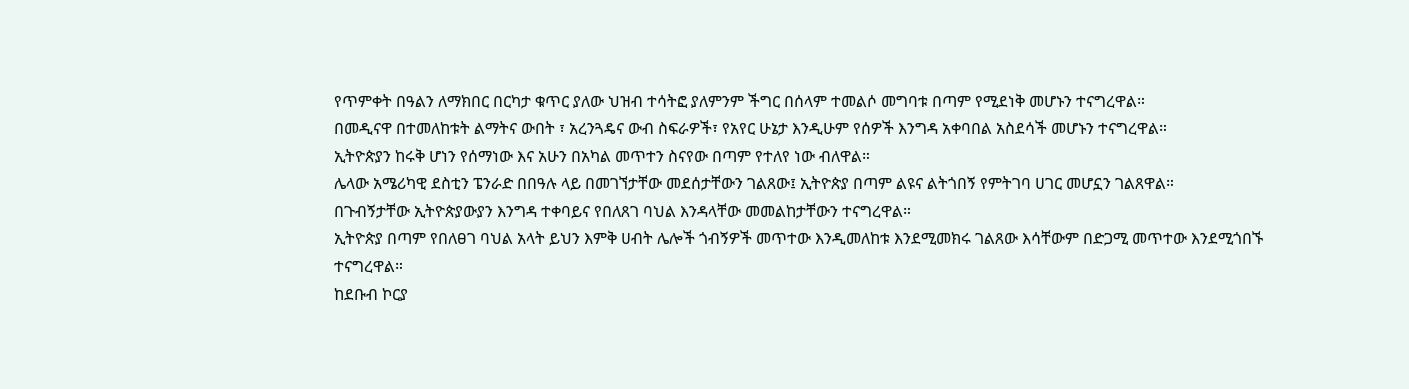የጥምቀት በዓልን ለማክበር በርካታ ቁጥር ያለው ህዝብ ተሳትፎ ያለምንም ችግር በሰላም ተመልሶ መግባቱ በጣም የሚደነቅ መሆኑን ተናግረዋል።
በመዲናዋ በተመለከቱት ልማትና ውበት ፣ አረንጓዴና ውብ ስፍራዎች፣ የአየር ሁኔታ እንዲሁም የሰዎች እንግዳ አቀባበል አስደሳች መሆኑን ተናግረዋል።
ኢትዮጵያን ከሩቅ ሆነን የሰማነው እና አሁን በአካል መጥተን ስናየው በጣም የተለየ ነው ብለዋል።
ሌላው አሜሪካዊ ደስቲን ፔንራድ በበዓሉ ላይ በመገኘታቸው መደሰታቸውን ገልጸው፤ ኢትዮጵያ በጣም ልዩና ልትጎበኝ የምትገባ ሀገር መሆኗን ገልጸዋል።
በጉብኝታቸው ኢትዮጵያውያን እንግዳ ተቀባይና የበለጸገ ባህል እንዳላቸው መመልከታቸውን ተናግረዋል።
ኢትዮጵያ በጣም የበለፀገ ባህል አላት ይህን እምቅ ሀብት ሌሎች ጎብኝዎች መጥተው እንዲመለከቱ እንደሚመክሩ ገልጸው እሳቸውም በድጋሚ መጥተው እንደሚጎበኙ ተናግረዋል።
ከደቡብ ኮርያ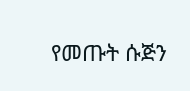የመጡት ሱጅን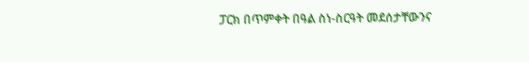ፓርክ በጥምቀት በዓል ስነ-ስርዓት መደሰታቸውንና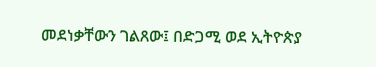መደነቃቸውን ገልጸው፤ በድጋሚ ወደ ኢትዮጵያ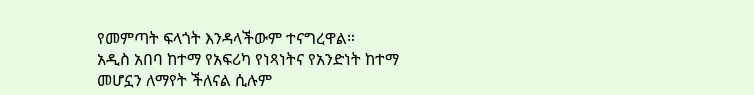የመምጣት ፍላጎት እንዳላችውም ተናግረዋል።
አዲስ አበባ ከተማ የአፍሪካ የነጻነትና የአንድነት ከተማ መሆኗን ለማየት ችለናል ሲሉም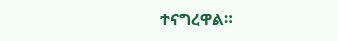ተናግረዋል።